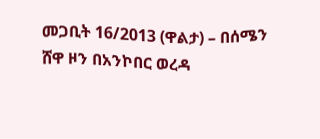መጋቢት 16/2013 (ዋልታ) – በሰሜን ሸዋ ዞን በአንኮበር ወረዳ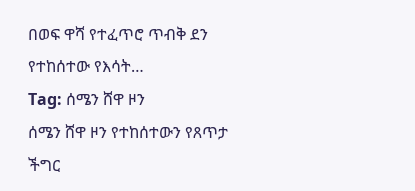በወፍ ዋሻ የተፈጥሮ ጥብቅ ደን የተከሰተው የእሳት…
Tag: ሰሜን ሸዋ ዞን
ሰሜን ሸዋ ዞን የተከሰተውን የጸጥታ ችግር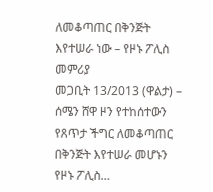ለመቆጣጠር በቅንጅት እየተሠራ ነው – የዞኑ ፖሊስ መምሪያ
መጋቢት 13/2013 (ዋልታ) – ሰሜን ሸዋ ዞን የተከሰተውን የጸጥታ ችግር ለመቆጣጠር በቅንጅት እየተሠራ መሆኑን የዞኑ ፖሊስ…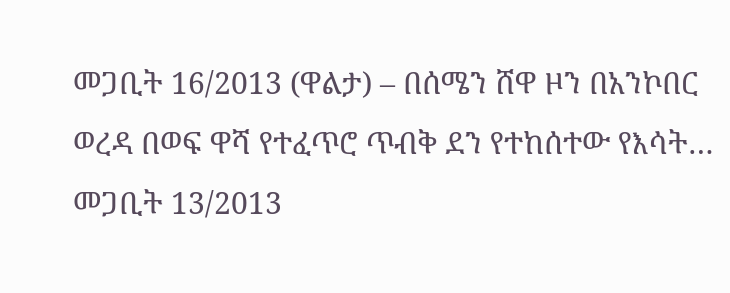መጋቢት 16/2013 (ዋልታ) – በሰሜን ሸዋ ዞን በአንኮበር ወረዳ በወፍ ዋሻ የተፈጥሮ ጥብቅ ደን የተከሰተው የእሳት…
መጋቢት 13/2013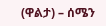(ዋልታ) – ሰሜን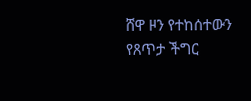ሸዋ ዞን የተከሰተውን የጸጥታ ችግር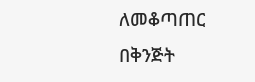ለመቆጣጠር በቅንጅት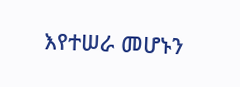እየተሠራ መሆኑን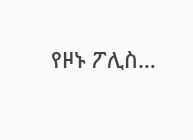የዞኑ ፖሊስ…